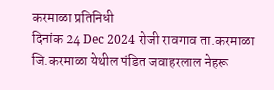करमाळा प्रतिनिधी
दिनांक 24 Dec 2024 रोजी रावगाव ता.करमाळा जि.करमाळा येथील पंडित जवाहरलाल नेहरू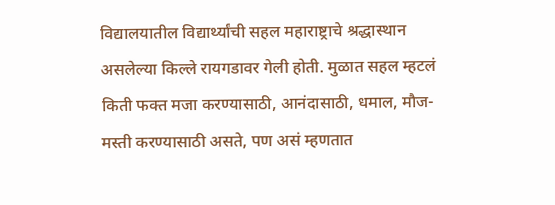विद्यालयातील विद्यार्थ्यांची सहल महाराष्ट्राचे श्रद्धास्थान असलेल्या किल्ले रायगडावर गेली होती. मुळात सहल म्हटलं किती फक्त मजा करण्यासाठी, आनंदासाठी, धमाल, मौज-मस्ती करण्यासाठी असते, पण असं म्हणतात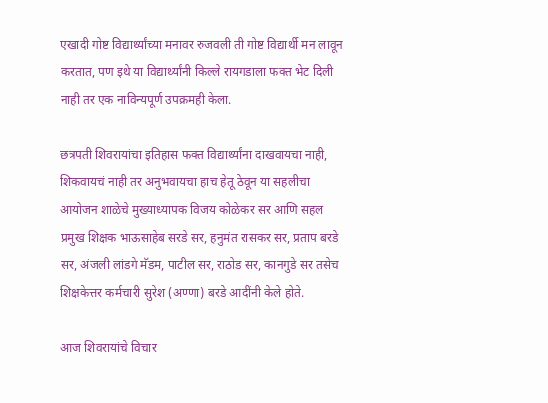एखादी गोष्ट विद्यार्थ्यांच्या मनावर रुजवली ती गोष्ट विद्यार्थी मन लावून करतात, पण इथे या विद्यार्थ्यांनी किल्ले रायगडाला फक्त भेट दिली नाही तर एक नाविन्यपूर्ण उपक्रमही केला.

छत्रपती शिवरायांचा इतिहास फक्त विद्यार्थ्यांना दाखवायचा नाही, शिकवायचं नाही तर अनुभवायचा हाच हेतू ठेवून या सहलीचा आयोजन शाळेचे मुख्याध्यापक विजय कोळेकर सर आणि सहल प्रमुख शिक्षक भाऊसाहेब सरडे सर, हनुमंत रासकर सर, प्रताप बरडे सर, अंजली लांडगे मॅडम, पाटील सर, राठोड सर, कानगुडे सर तसेच शिक्षकेत्तर कर्मचारी सुरेश (अण्णा) बरडे आदींनी केले होते.

आज शिवरायांचे विचार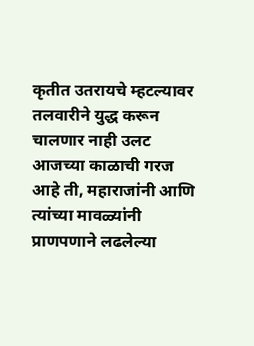कृतीत उतरायचे म्हटल्यावर तलवारीने युद्ध करून चालणार नाही उलट आजच्या काळाची गरज आहे ती, महाराजांनी आणि त्यांच्या मावळ्यांनी प्राणपणाने लढलेल्या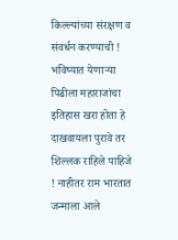किल्ल्यांच्या संरक्षण व संवर्धन करण्याची ! भविष्यात येणाऱ्या पिढीला महाराजांचा इतिहास खरा होता हे दाखवायला पुरावे तर शिल्लक राहिले पाहिजे ! नाहीतर राम भारतात जन्माला आले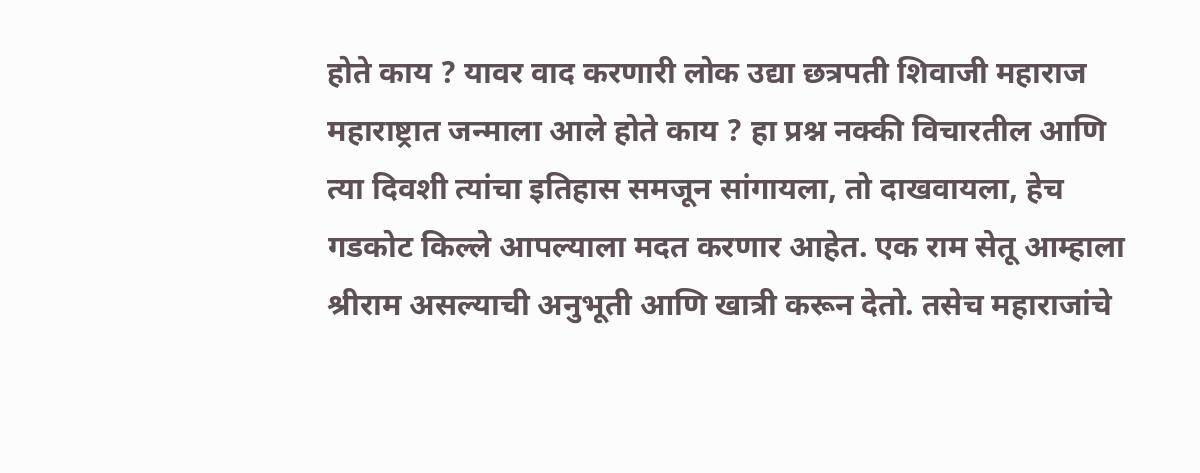होते काय ? यावर वाद करणारी लोक उद्या छत्रपती शिवाजी महाराज महाराष्ट्रात जन्माला आले होते काय ? हा प्रश्न नक्की विचारतील आणि त्या दिवशी त्यांचा इतिहास समजून सांगायला, तो दाखवायला, हेच गडकोट किल्ले आपल्याला मदत करणार आहेत. एक राम सेतू आम्हाला श्रीराम असल्याची अनुभूती आणि खात्री करून देतो. तसेच महाराजांचे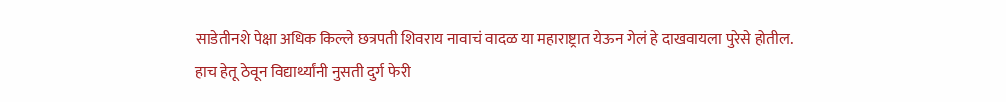साडेतीनशे पेक्षा अधिक किल्ले छत्रपती शिवराय नावाचं वादळ या महाराष्ट्रात येऊन गेलं हे दाखवायला पुरेसे होतील. हाच हेतू ठेवून विद्यार्थ्यांनी नुसती दुर्ग फेरी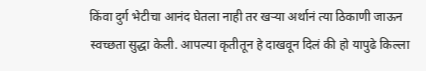किंवा दुर्ग भेटीचा आनंद घेतला नाही तर खऱ्या अर्थानं त्या ठिकाणी जाऊन स्वच्छता सुद्धा केली. आपल्या कृतीतून हे दाखवून दिलं की हो यापुढे किल्ला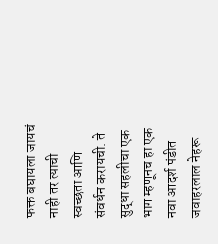फक्त बघायला जायचं नाही तर त्याची स्वच्छता आणि संवर्धन करायची. ते सुद्धा सहलीचा एक भाग म्हणूनच हा एक नवा आदर्श पंडीत जवाहरलाल नेहरू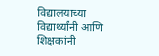विद्यालयाच्या विद्यार्थ्यांनी आणि शिक्षकांनी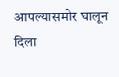आपल्यासमोर घालून दिला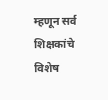म्हणून सर्व शिक्षकांचे विशेष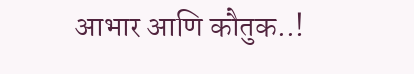आभार आणि कौतुक..!